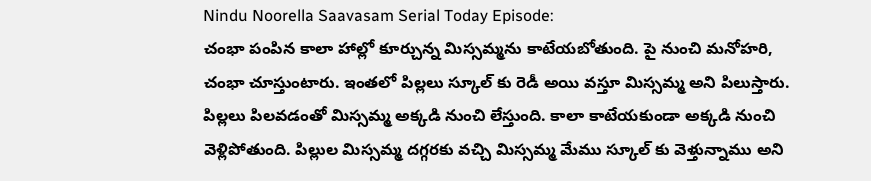Nindu Noorella Saavasam Serial Today Episode:
చంభా పంపిన కాలా హాల్లో కూర్చున్న మిస్సమ్మను కాటేయబోతుంది. పై నుంచి మనోహరి, చంభా చూస్తుంటారు. ఇంతలో పిల్లలు స్కూల్ కు రెడీ అయి వస్తూ మిస్సమ్మ అని పిలుస్తారు. పిల్లలు పిలవడంతో మిస్సమ్మ అక్కడి నుంచి లేస్తుంది. కాలా కాటేయకుండా అక్కడి నుంచి వెళ్లిపోతుంది. పిల్లుల మిస్సమ్మ దగ్గరకు వచ్చి మిస్సమ్మ మేము స్కూల్ కు వెళ్తున్నాము అని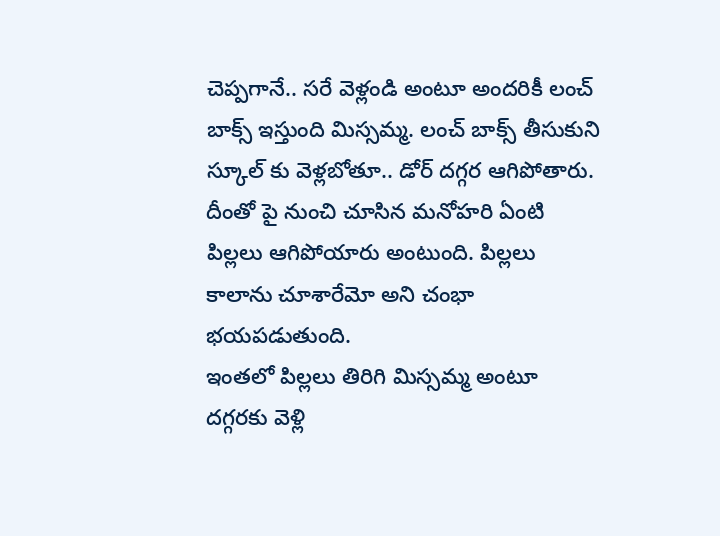చెప్పగానే.. సరే వెళ్లండి అంటూ అందరికీ లంచ్ బాక్స్ ఇస్తుంది మిస్సమ్మ. లంచ్ బాక్స్ తీసుకుని స్కూల్ కు వెళ్లబోతూ.. డోర్ దగ్గర ఆగిపోతారు. దీంతో పై నుంచి చూసిన మనోహరి ఏంటి పిల్లలు ఆగిపోయారు అంటుంది. పిల్లలు కాలాను చూశారేమో అని చంభా భయపడుతుంది.
ఇంతలో పిల్లలు తిరిగి మిస్సమ్మ అంటూ దగ్గరకు వెళ్లి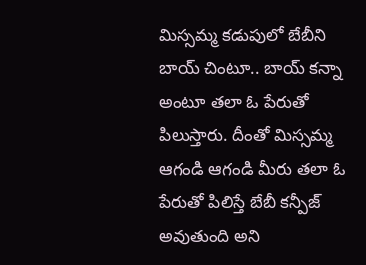మిస్సమ్మ కడుపులో బేబీని బాయ్ చింటూ.. బాయ్ కన్నా అంటూ తలా ఓ పేరుతో పిలుస్తారు. దీంతో మిస్సమ్మ ఆగండి ఆగండి మీరు తలా ఓ పేరుతో పిలిస్తే బేబీ కన్పీజ్ అవుతుంది అని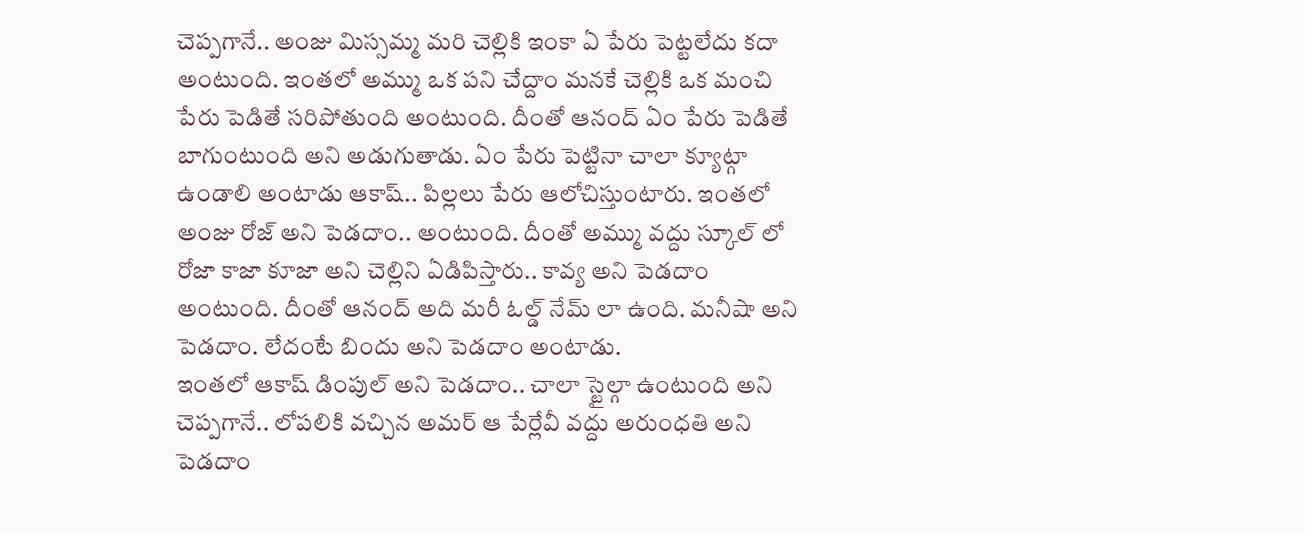చెప్పగానే.. అంజు మిస్సమ్మ మరి చెల్లికి ఇంకా ఏ పేరు పెట్టలేదు కదా అంటుంది. ఇంతలో అమ్ము ఒక పని చేద్దాం మనకే చెల్లికి ఒక మంచి పేరు పెడితే సరిపోతుంది అంటుంది. దీంతో ఆనంద్ ఏం పేరు పెడితే బాగుంటుంది అని అడుగుతాడు. ఏం పేరు పెట్టినా చాలా క్యూట్గా ఉండాలి అంటాడు ఆకాష్.. పిల్లలు పేరు ఆలోచిస్తుంటారు. ఇంతలో అంజు రోజ్ అని పెడదాం.. అంటుంది. దీంతో అమ్ము వద్దు స్కూల్ లో రోజా కాజా కూజా అని చెల్లిని ఏడిపిస్తారు.. కావ్య అని పెడదాం అంటుంది. దీంతో ఆనంద్ అది మరీ ఓల్డ్ నేమ్ లా ఉంది. మనీషా అని పెడదాం. లేదంటే బిందు అని పెడదాం అంటాడు.
ఇంతలో ఆకాష్ డింపుల్ అని పెడదాం.. చాలా స్టైల్గా ఉంటుంది అని చెప్పగానే.. లోపలికి వచ్చిన అమర్ ఆ పేర్లేవీ వద్దు అరుంధతి అని పెడదాం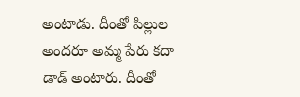అంటాడు. దీంతో పిల్లుల అందరూ అమ్మ పేరు కదా డాడ్ అంటారు. దీంతో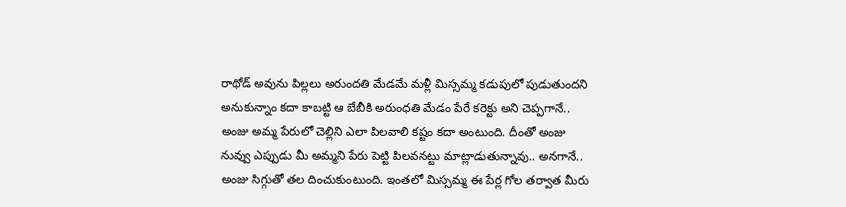రాథోడ్ అవును పిల్లలు అరుందతి మేడమే మళ్లీ మిస్సమ్మ కడుపులో పుడుతుందని అనుకున్నాం కదా కాబట్టి ఆ బేబీకి అరుంధతి మేడం పేరే కరెక్టు అని చెప్పగానే.. అంజు అమ్మ పేరులో చెల్లిని ఎలా పిలవాలి కష్టం కదా అంటుంది. దీంతో అంజు నువ్వు ఎప్పుడు మీ అమ్మని పేరు పెట్టి పిలవనట్టు మాట్లాడుతున్నావు.. అనగానే.. అంజు సిగ్గుతో తల దించుకుంటుంది. ఇంతలో మిస్సమ్మ ఈ పేర్ల గోల తర్వాత మీరు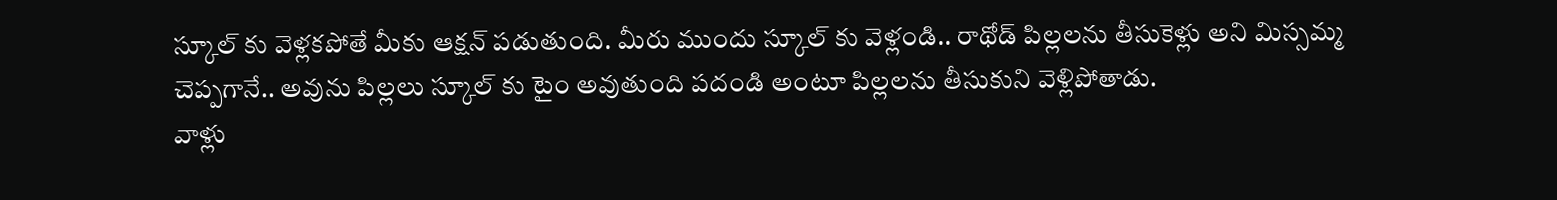స్కూల్ కు వెళ్లకపోతే మీకు ఆక్షన్ పడుతుంది. మీరు ముందు స్కూల్ కు వెళ్లండి.. రాథోడ్ పిల్లలను తీసుకెళ్లు అని మిస్సమ్మ చెప్పగానే.. అవును పిల్లలు స్కూల్ కు టైం అవుతుంది పదండి అంటూ పిల్లలను తీసుకుని వెళ్లిపోతాడు.
వాళ్లు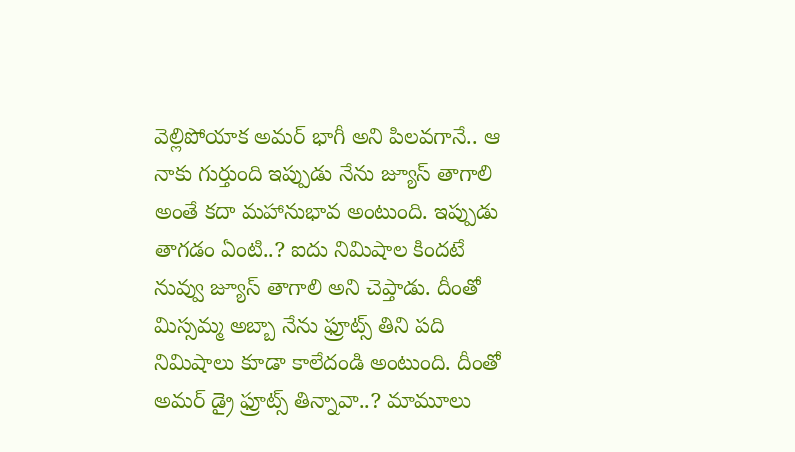వెల్లిపోయాక అమర్ భాగీ అని పిలవగానే.. ఆ నాకు గుర్తుంది ఇప్పుడు నేను జ్యూస్ తాగాలి అంతే కదా మహానుభావ అంటుంది. ఇప్పుడు తాగడం ఏంటి..? ఐదు నిమిషాల కిందటే నువ్వు జ్యూస్ తాగాలి అని చెప్తాడు. దీంతో మిస్సమ్మ అబ్బా నేను ఫ్రూట్స్ తిని పది నిమిషాలు కూడా కాలేదండి అంటుంది. దీంతో అమర్ డ్రై ఫ్రూట్స్ తిన్నావా..? మామూలు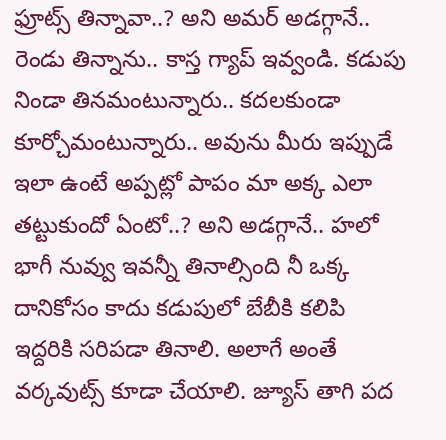ఫ్రూట్స్ తిన్నావా..? అని అమర్ అడగ్గానే.. రెండు తిన్నాను.. కాస్త గ్యాప్ ఇవ్వండి. కడుపు నిండా తినమంటున్నారు.. కదలకుండా కూర్చోమంటున్నారు.. అవును మీరు ఇప్పుడే ఇలా ఉంటే అప్పట్లో పాపం మా అక్క ఎలా తట్టుకుందో ఏంటో..? అని అడగ్గానే.. హలో భాగీ నువ్వు ఇవన్నీ తినాల్సింది నీ ఒక్క దానికోసం కాదు కడుపులో బేబీకి కలిపి ఇద్దరికి సరిపడా తినాలి. అలాగే అంతే వర్కవుట్స్ కూడా చేయాలి. జ్యూస్ తాగి పద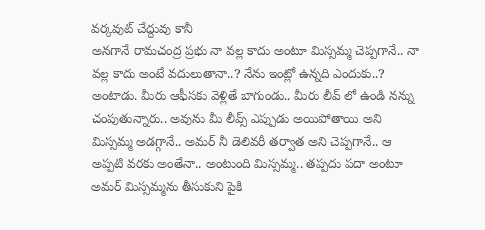వర్కవుట్ చేద్దువు కానీ
అనగానే రామచంద్ర ప్రభు నా వల్ల కాదు అంటూ మిస్సమ్మ చెప్పగానే.. నా వల్ల కాదు అంటే వదులుతానా..? నేను ఇంట్లో ఉన్నది ఎందుకు..? అంటాడు. మీరు ఆఫీసకు వెళ్లితే బాగుండు.. మీరు లీవ్ లో ఉండి నన్ను చంపుతున్నారు.. అవును మీ లీవ్స్ ఎప్పుడు అయిపోతాయి అని మిస్సమ్మ అడగ్గానే.. అమర్ నీ డెలివరీ తర్వాత అని చెప్పగానే.. ఆ అప్పటి వరకు అంతేనా.. అంటుంది మిస్సమ్మ.. తప్పదు పదా అంటూ అమర్ మిస్సమ్మను తీసుకుని పైకి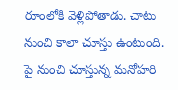రూంలోకి వెళ్లిపోతాడు. చాటు నుంచి కాలా చూస్తు ఉంటుంది. పై నుంచి చూస్తున్న మనోహరి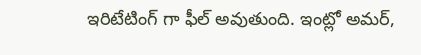ఇరిటేటింగ్ గా ఫీల్ అవుతుంది. ఇంట్లో అమర్,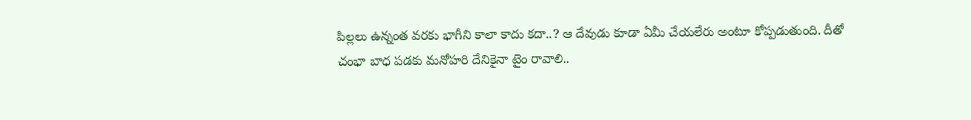పిల్లలు ఉన్నంత వరకు భాగీని కాలా కాదు కదా..? ఆ దేవుడు కూడా ఏమీ చేయలేరు అంటూ కోప్పడుతుంది. దీతో చంభా బాధ పడకు మనోహరి దేనికైనా టైం రావాలి..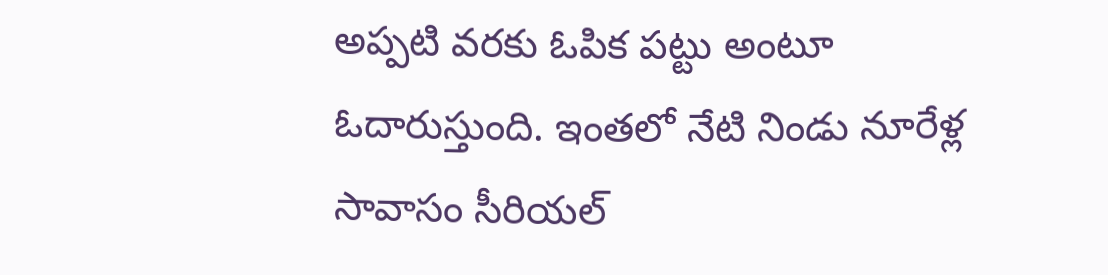అప్పటి వరకు ఓపిక పట్టు అంటూ ఓదారుస్తుంది. ఇంతలో నేటి నిండు నూరేళ్ల సావాసం సీరియల్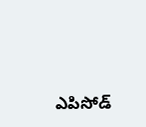ఎపిసోడ్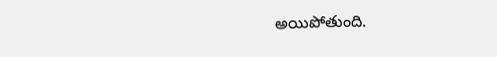అయిపోతుంది.